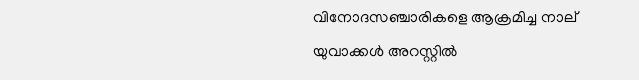വിനോദസഞ്ചാരികളെ ആക്രമിച്ച നാല് യുവാക്കള്‍ അറസ്റ്റില്‍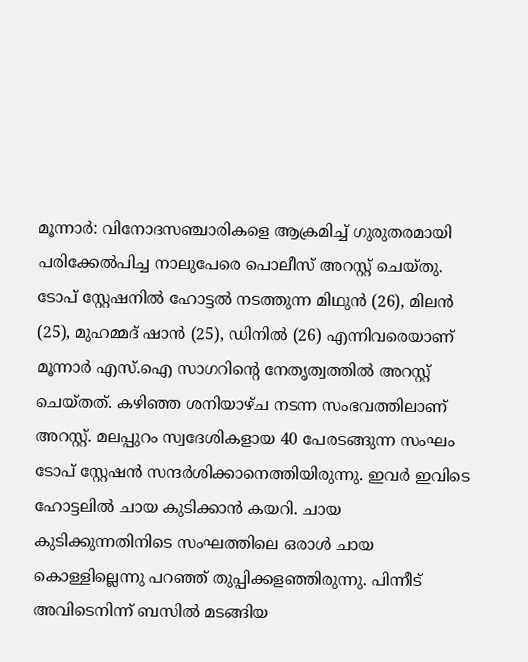മൂന്നാര്‍: വിനോദസഞ്ചാരികളെ ആക്രമിച്ച് ഗുരുതരമായി പരിക്കേല്‍പിച്ച നാലുപേരെ പൊലീസ് അറസ്റ്റ് ചെയ്തു. ടോപ് സ്റ്റേഷനില്‍ ഹോട്ടല്‍ നടത്തുന്ന മിഥുൻ (26), മിലന്‍ (25), മുഹമ്മദ് ഷാൻ (25), ഡിനില്‍ (26) എന്നിവരെയാണ് മൂന്നാര്‍ എസ്.ഐ സാഗറിന്‍റെ നേതൃത്വത്തിൽ അറസ്റ്റ് ചെയ്തത്. കഴിഞ്ഞ ശനിയാഴ്ച നടന്ന സംഭവത്തിലാണ് അറസ്റ്റ്. മലപ്പുറം സ്വദേശികളായ 40 പേരടങ്ങുന്ന സംഘം ടോപ് സ്റ്റേഷന്‍ സന്ദര്‍ശിക്കാനെത്തിയിരുന്നു. ഇവർ ഇവിടെ ഹോട്ടലിൽ ചായ കുടിക്കാന്‍ കയറി. ചായ കുടിക്കുന്നതിനിടെ സംഘത്തിലെ ഒരാള്‍ ചായ കൊള്ളില്ലെന്നു പറഞ്ഞ് തുപ്പിക്കളഞ്ഞിരുന്നു. പിന്നീട് അവിടെനിന്ന് ബസില്‍ മടങ്ങിയ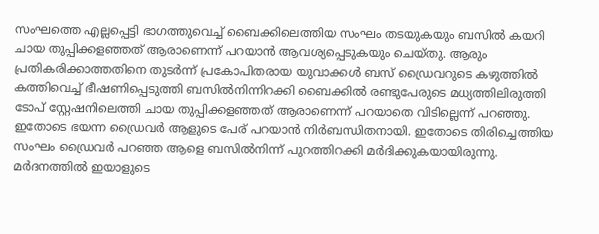സംഘത്തെ എല്ലപ്പെട്ടി ഭാഗത്തുവെച്ച് ബൈക്കിലെത്തിയ സംഘം തടയുകയും ബസില്‍ കയറി ചായ തുപ്പിക്കളഞ്ഞത് ആരാണെന്ന് പറയാന്‍ ആവശ്യപ്പെടുകയും ചെയ്തു. ആരും പ്രതികരിക്കാത്തതിനെ തുടര്‍ന്ന് പ്രകോപിതരായ യുവാക്കള്‍ ബസ് ഡ്രൈവറുടെ കഴുത്തില്‍ കത്തിവെച്ച് ഭീഷണിപ്പെടുത്തി ബസില്‍നിന്നിറക്കി ബൈക്കില്‍ രണ്ടുപേരുടെ മധ്യത്തിലിരുത്തി ടോപ് സ്റ്റേഷനിലെത്തി ചായ തുപ്പിക്കളഞ്ഞത് ആരാണെന്ന് പറയാതെ വിടില്ലെന്ന് പറഞ്ഞു. ഇതോടെ ഭയന്ന ഡ്രൈവര്‍ ആളുടെ പേര് പറയാന്‍ നിര്‍ബന്ധിതനായി. ഇതോടെ തിരിച്ചെത്തിയ സംഘം ഡ്രൈവര്‍ പറഞ്ഞ ആളെ ബസില്‍നിന്ന് പുറത്തിറക്കി മർദിക്കുകയായിരുന്നു. മർദനത്തില്‍ ഇയാളുടെ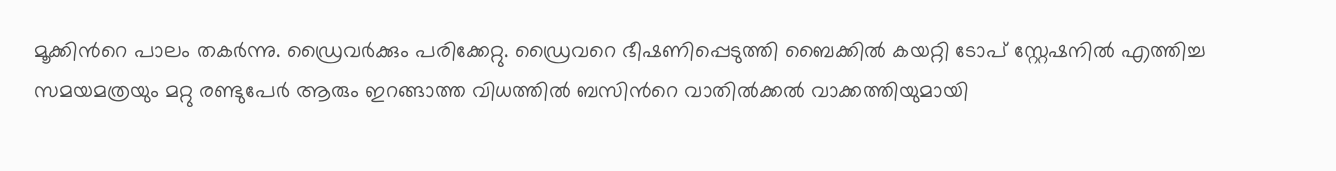മൂക്കിന്‍റെ പാലം തകര്‍ന്നു. ഡ്രൈവര്‍ക്കും പരിക്കേറ്റു. ഡ്രൈവറെ ഭീഷണിപ്പെടുത്തി ബൈക്കില്‍ കയറ്റി ടോപ് സ്റ്റേഷനില്‍ എത്തിച്ച സമയമത്രയും മറ്റു രണ്ടുപേര്‍ ആരും ഇറങ്ങാത്ത വിധത്തില്‍ ബസിന്‍റെ വാതില്‍ക്കല്‍ വാക്കത്തിയുമായി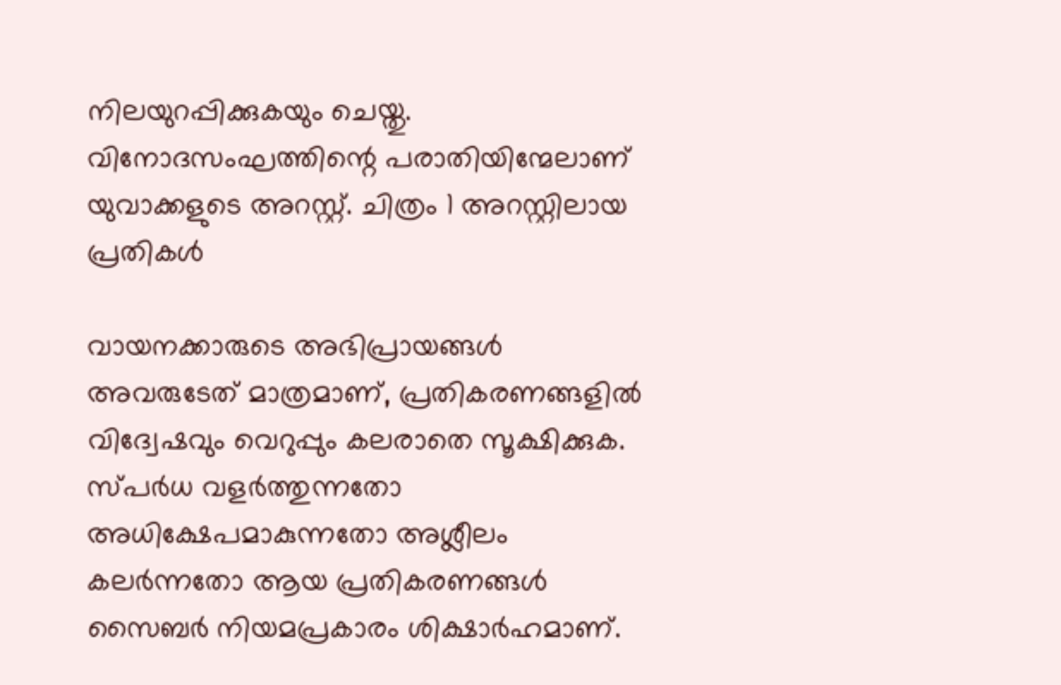നിലയുറപ്പിക്കുകയും ചെയ്തു. വിനോദസംഘത്തിന്റെ പരാതിയിന്മേലാണ് യുവാക്കളുടെ അറസ്റ്റ്. ചിത്രം 1 അറസ്റ്റിലായ പ്രതികൾ

വായനക്കാരുടെ അഭിപ്രായങ്ങള്‍ അവരുടേത് മാത്രമാണ്, പ്രതികരണങ്ങളിൽ വിദ്വേഷവും വെറുപ്പും കലരാതെ സൂക്ഷിക്കുക. സ്പർധ വളർത്തുന്നതോ അധിക്ഷേപമാകുന്നതോ അശ്ലീലം കലർന്നതോ ആയ പ്രതികരണങ്ങൾ സൈബർ നിയമപ്രകാരം ശിക്ഷാർഹമാണ്.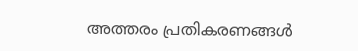അത്തരം പ്രതികരണങ്ങൾ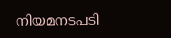നിയമനടപടി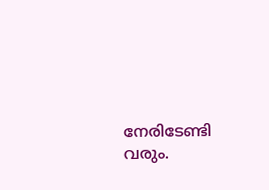നേരിടേണ്ടി വരും.